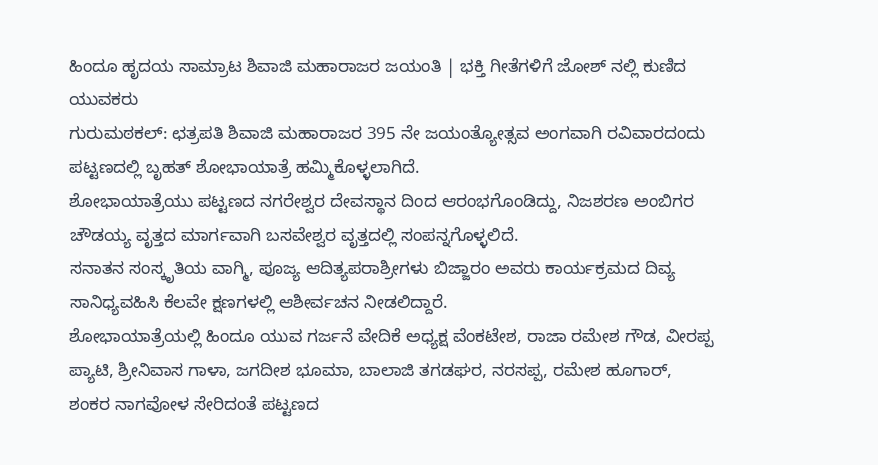ಹಿಂದೂ ಹೃದಯ ಸಾಮ್ರಾಟ ಶಿವಾಜಿ ಮಹಾರಾಜರ ಜಯಂತಿ | ಭಕ್ತಿ ಗೀತೆಗಳಿಗೆ ಜೋಶ್ ನಲ್ಲಿ ಕುಣಿದ ಯುವಕರು
ಗುರುಮಠಕಲ್: ಛತ್ರಪತಿ ಶಿವಾಜಿ ಮಹಾರಾಜರ 395 ನೇ ಜಯಂತ್ಯೋತ್ಸವ ಅಂಗವಾಗಿ ರವಿವಾರದಂದು ಪಟ್ಟಣದಲ್ಲಿ ಬೃಹತ್ ಶೋಭಾಯಾತ್ರೆ ಹಮ್ಮಿಕೊಳ್ಳಲಾಗಿದೆ.
ಶೋಭಾಯಾತ್ರೆಯು ಪಟ್ಟಣದ ನಗರೇಶ್ವರ ದೇವಸ್ಥಾನ ದಿಂದ ಆರಂಭಗೊಂಡಿದ್ದು, ನಿಜಶರಣ ಅಂಬಿಗರ ಚೌಡಯ್ಯ ವೃತ್ತದ ಮಾರ್ಗವಾಗಿ ಬಸವೇಶ್ವರ ವೃತ್ತದಲ್ಲಿ ಸಂಪನ್ನಗೊಳ್ಳಲಿದೆ.
ಸನಾತನ ಸಂಸ್ಕೃತಿಯ ವಾಗ್ಮಿ, ಪೂಜ್ಯ ಆದಿತ್ಯಪರಾಶ್ರೀಗಳು ಬಿಜ್ಜಾರಂ ಅವರು ಕಾರ್ಯಕ್ರಮದ ದಿವ್ಯ ಸಾನಿಧ್ಯವಹಿಸಿ ಕೆಲವೇ ಕ್ಷಣಗಳಲ್ಲಿ ಆಶೀರ್ವಚನ ನೀಡಲಿದ್ದಾರೆ.
ಶೋಭಾಯಾತ್ರೆಯಲ್ಲಿ ಹಿಂದೂ ಯುವ ಗರ್ಜನೆ ವೇದಿಕೆ ಅಧ್ಯಕ್ಷ ವೆಂಕಟೇಶ, ರಾಜಾ ರಮೇಶ ಗೌಡ, ವೀರಪ್ಪ ಪ್ಯಾಟಿ, ಶ್ರೀನಿವಾಸ ಗಾಳಾ, ಜಗದೀಶ ಭೂಮಾ, ಬಾಲಾಜಿ ತಗಡಘರ, ನರಸಪ್ಪ, ರಮೇಶ ಹೂಗಾರ್, ಶಂಕರ ನಾಗವೋಳ ಸೇರಿದಂತೆ ಪಟ್ಟಣದ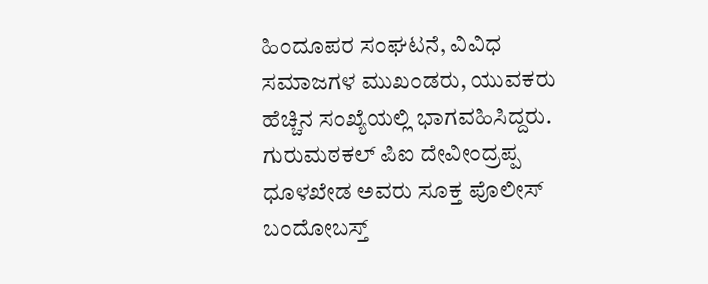ಹಿಂದೂಪರ ಸಂಘಟನೆ, ವಿವಿಧ ಸಮಾಜಗಳ ಮುಖಂಡರು, ಯುವಕರು ಹೆಚ್ಚಿನ ಸಂಖ್ಯೆಯಲ್ಲಿ ಭಾಗವಹಿಸಿದ್ದರು.
ಗುರುಮಠಕಲ್ ಪಿಐ ದೇವೀಂದ್ರಪ್ಪ ಧೂಳಖೇಡ ಅವರು ಸೂಕ್ತ ಪೊಲೀಸ್ ಬಂದೋಬಸ್ತ್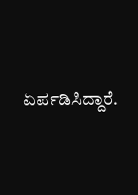ಏರ್ಪಡಿಸಿದ್ದಾರೆ.